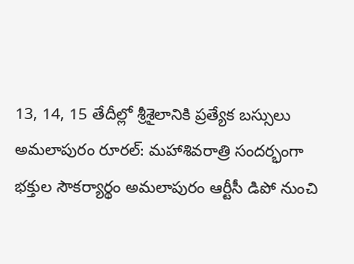13, 14, 15 తేదీల్లో శ్రీశైలానికి ప్రత్యేక బస్సులు
అమలాపురం రూరల్: మహాశివరాత్రి సందర్భంగా భక్తుల సౌకర్యార్థం అమలాపురం ఆర్టీసీ డిపో నుంచి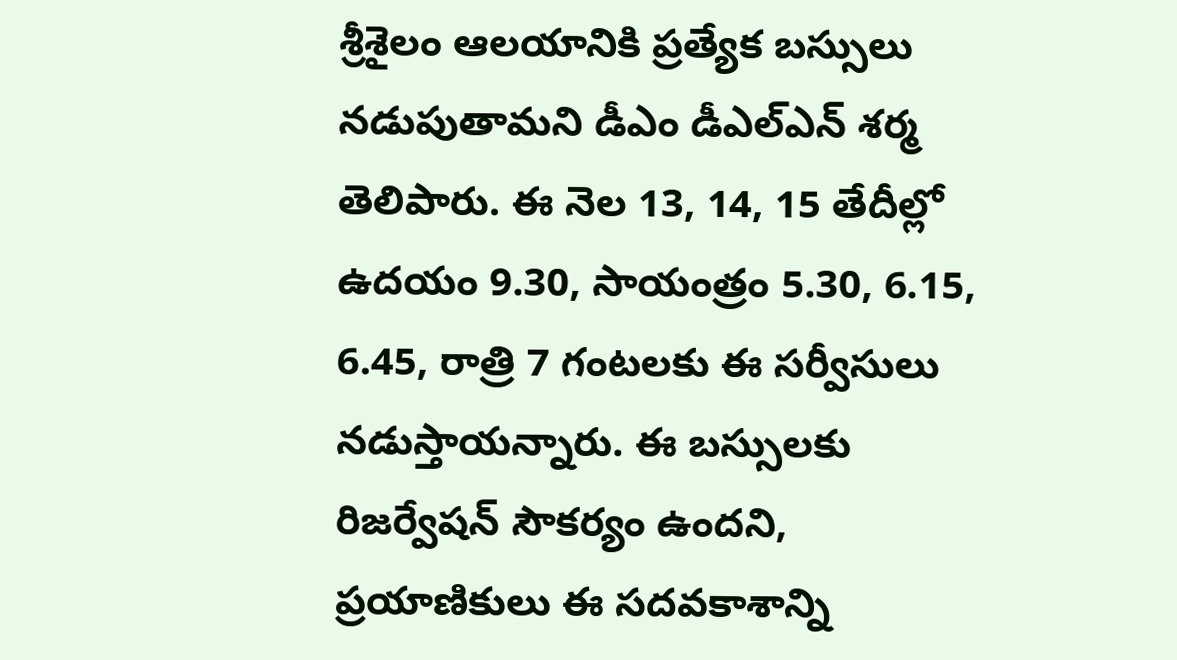శ్రీశైలం ఆలయానికి ప్రత్యేక బస్సులు నడుపుతామని డీఎం డీఎల్ఎన్ శర్మ తెలిపారు. ఈ నెల 13, 14, 15 తేదీల్లో ఉదయం 9.30, సాయంత్రం 5.30, 6.15, 6.45, రాత్రి 7 గంటలకు ఈ సర్వీసులు నడుస్తాయన్నారు. ఈ బస్సులకు రిజర్వేషన్ సౌకర్యం ఉందని, ప్రయాణికులు ఈ సదవకాశాన్ని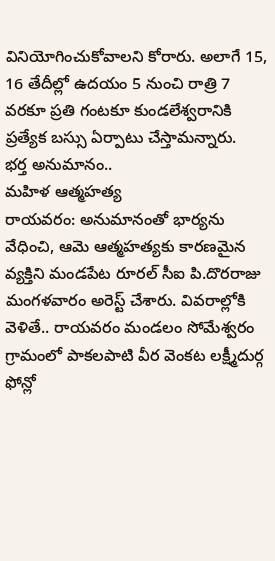వినియోగించుకోవాలని కోరారు. అలాగే 15, 16 తేదీల్లో ఉదయం 5 నుంచి రాత్రి 7 వరకూ ప్రతి గంటకూ కుండలేశ్వరానికి ప్రత్యేక బస్సు ఏర్పాటు చేస్తామన్నారు.
భర్త అనుమానం..
మహిళ ఆత్మహత్య
రాయవరం: అనుమానంతో భార్యను వేధించి, ఆమె ఆత్మహత్యకు కారణమైన వ్యక్తిని మండపేట రూరల్ సీఐ పి.దొరరాజు మంగళవారం అరెస్ట్ చేశారు. వివరాల్లోకి వెళితే.. రాయవరం మండలం సోమేశ్వరం గ్రామంలో పాకలపాటి వీర వెంకట లక్ష్మీదుర్గ ఫోన్లో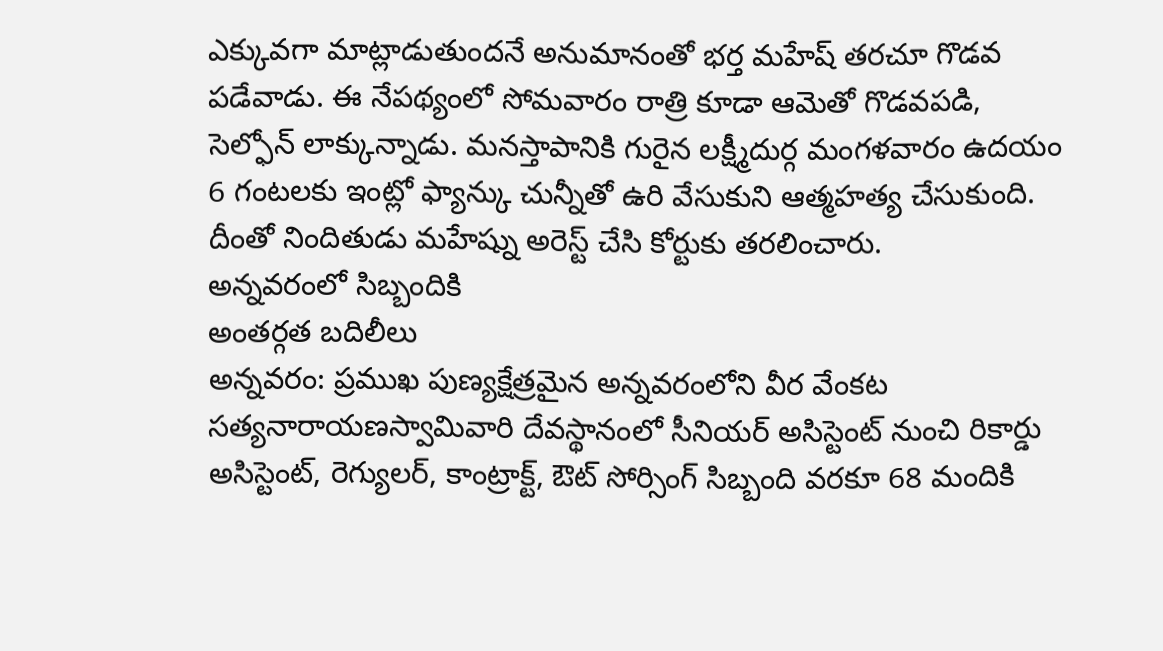ఎక్కువగా మాట్లాడుతుందనే అనుమానంతో భర్త మహేష్ తరచూ గొడవ పడేవాడు. ఈ నేపథ్యంలో సోమవారం రాత్రి కూడా ఆమెతో గొడవపడి, సెల్ఫోన్ లాక్కున్నాడు. మనస్తాపానికి గురైన లక్ష్మీదుర్గ మంగళవారం ఉదయం 6 గంటలకు ఇంట్లో ఫ్యాన్కు చున్నీతో ఉరి వేసుకుని ఆత్మహత్య చేసుకుంది. దీంతో నిందితుడు మహేష్ను అరెస్ట్ చేసి కోర్టుకు తరలించారు.
అన్నవరంలో సిబ్బందికి
అంతర్గత బదిలీలు
అన్నవరం: ప్రముఖ పుణ్యక్షేత్రమైన అన్నవరంలోని వీర వేంకట సత్యనారాయణస్వామివారి దేవస్థానంలో సీనియర్ అసిస్టెంట్ నుంచి రికార్డు అసిస్టెంట్, రెగ్యులర్, కాంట్రాక్ట్, ఔట్ సోర్సింగ్ సిబ్బంది వరకూ 68 మందికి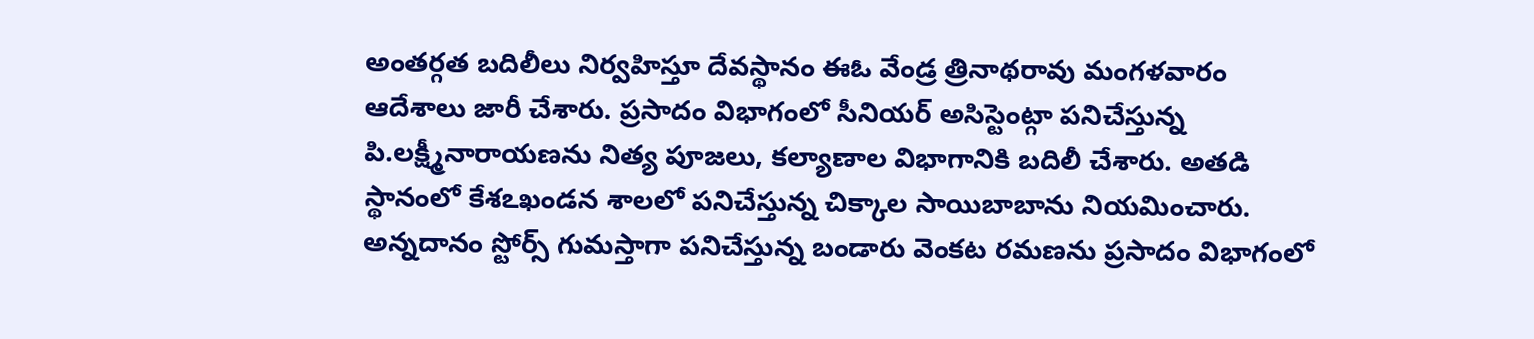అంతర్గత బదిలీలు నిర్వహిస్తూ దేవస్థానం ఈఓ వేండ్ర త్రినాథరావు మంగళవారం ఆదేశాలు జారీ చేశారు. ప్రసాదం విభాగంలో సీనియర్ అసిస్టెంట్గా పనిచేస్తున్న పి.లక్ష్మీనారాయణను నిత్య పూజలు, కల్యాణాల విభాగానికి బదిలీ చేశారు. అతడి స్థానంలో కేశఽఖండన శాలలో పనిచేస్తున్న చిక్కాల సాయిబాబాను నియమించారు. అన్నదానం స్టోర్స్ గుమస్తాగా పనిచేస్తున్న బండారు వెంకట రమణను ప్రసాదం విభాగంలో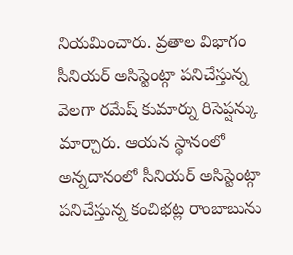నియమించారు. వ్రతాల విభాగం సీనియర్ అసిస్టెంట్గా పనిచేస్తున్న వెలగా రమేష్ కుమార్ను రిసెప్షన్కు మార్చారు. ఆయన స్థానంలో అన్నదానంలో సీనియర్ అసిస్టెంట్గా పనిచేస్తున్న కంచిభట్ల రాంబాబును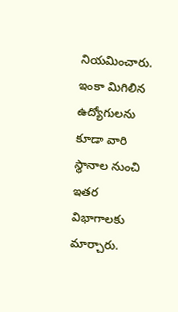నియమించారు. ఇంకా మిగిలిన ఉద్యోగులను కూడా వారి స్థానాల నుంచి ఇతర విభాగాలకు మార్చారు.